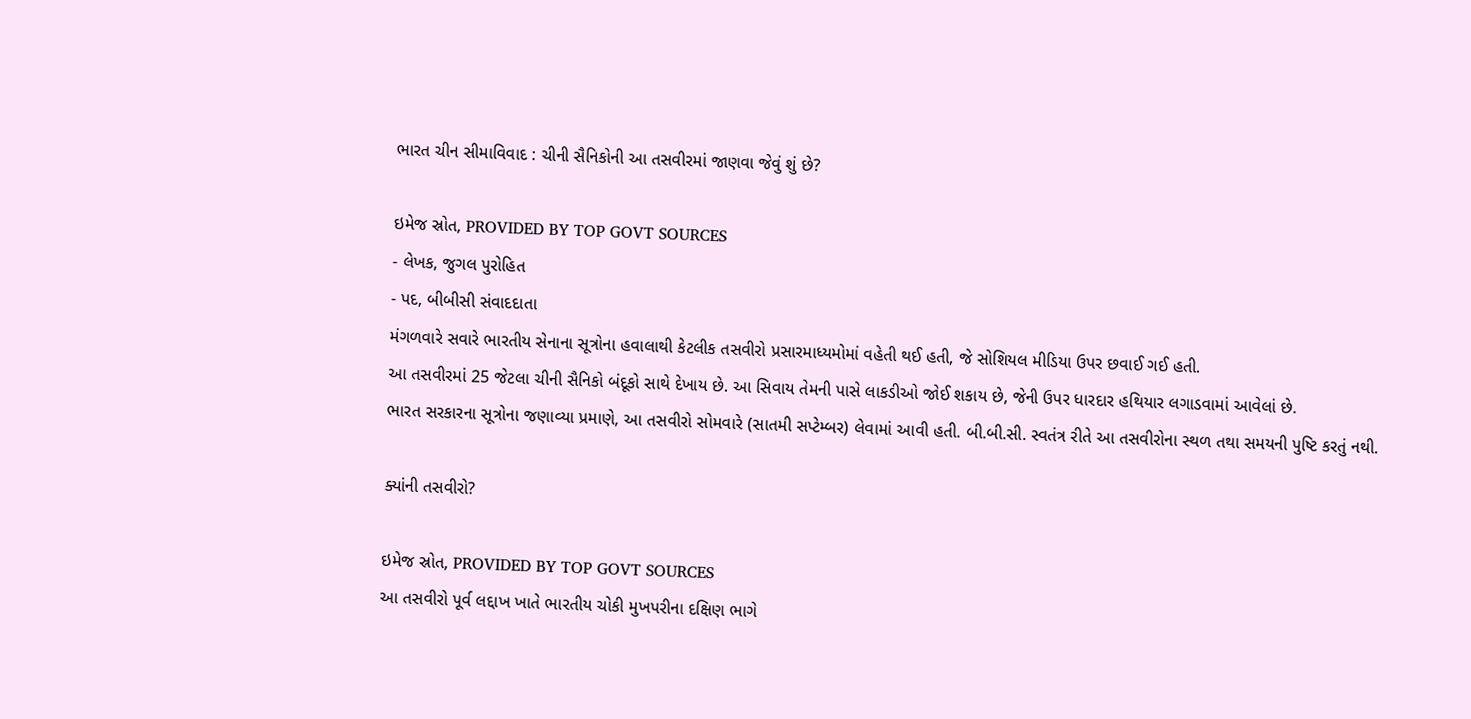ભારત ચીન સીમાવિવાદ : ચીની સૈનિકોની આ તસવીરમાં જાણવા જેવું શું છે?

ઇમેજ સ્રોત, PROVIDED BY TOP GOVT SOURCES
- લેખક, જુગલ પુરોહિત
- પદ, બીબીસી સંવાદદાતા
મંગળવારે સવારે ભારતીય સેનાના સૂત્રોના હવાલાથી કેટલીક તસવીરો પ્રસારમાધ્યમોમાં વહેતી થઈ હતી, જે સોશિયલ મીડિયા ઉપર છવાઈ ગઈ હતી.
આ તસવીરમાં 25 જેટલા ચીની સૈનિકો બંદૂકો સાથે દેખાય છે. આ સિવાય તેમની પાસે લાકડીઓ જોઈ શકાય છે, જેની ઉપર ધારદાર હથિયાર લગાડવામાં આવેલાં છે.
ભારત સરકારના સૂત્રોના જણાવ્યા પ્રમાણે, આ તસવીરો સોમવારે (સાતમી સપ્ટેમ્બર) લેવામાં આવી હતી. બી.બી.સી. સ્વતંત્ર રીતે આ તસવીરોના સ્થળ તથા સમયની પુષ્ટિ કરતું નથી.

ક્યાંની તસવીરો?

ઇમેજ સ્રોત, PROVIDED BY TOP GOVT SOURCES
આ તસવીરો પૂર્વ લદ્દાખ ખાતે ભારતીય ચોકી મુખપરીના દક્ષિણ ભાગે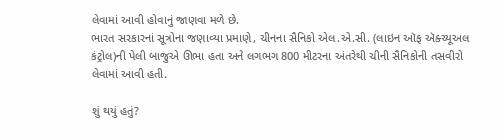લેવામાં આવી હોવાનું જાણવા મળે છે.
ભારત સરકારનાં સૂત્રોના જણાવ્યા પ્રમાણે, ચીનના સૈનિકો એલ.એ.સી. (લાઇન ઑફ ઍક્ચ્યૂઅલ કંટ્રોલ)ની પેલી બાજુએ ઊભા હતા અને લગભગ 800 મીટરના અંતરેથી ચીની સૈનિકોની તસવીરો લેવામાં આવી હતી.

શું થયું હતું?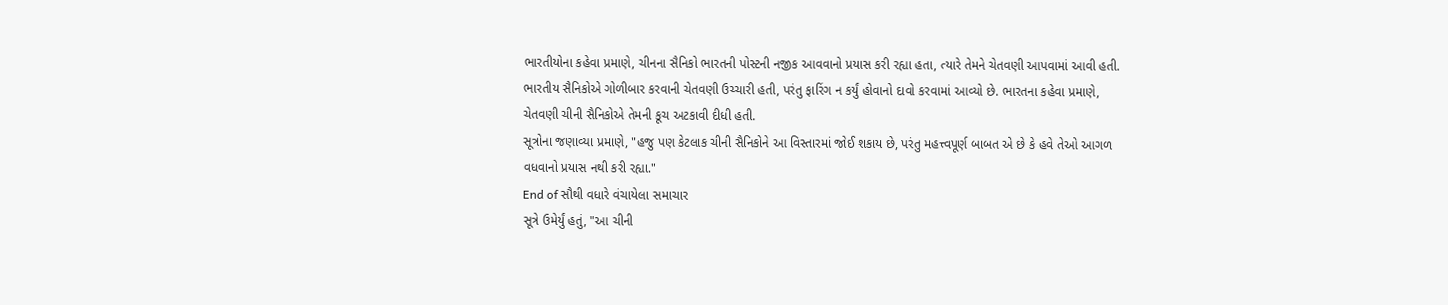ભારતીયોના કહેવા પ્રમાણે, ચીનના સૈનિકો ભારતની પોસ્ટની નજીક આવવાનો પ્રયાસ કરી રહ્યા હતા, ત્યારે તેમને ચેતવણી આપવામાં આવી હતી.
ભારતીય સૈનિકોએ ગોળીબાર કરવાની ચેતવણી ઉચ્ચારી હતી, પરંતુ ફારિંગ ન કર્યું હોવાનો દાવો કરવામાં આવ્યો છે. ભારતના કહેવા પ્રમાણે, ચેતવણી ચીની સૈનિકોએ તેમની કૂચ અટકાવી દીધી હતી.
સૂત્રોના જણાવ્યા પ્રમાણે, "હજુ પણ કેટલાક ચીની સૈનિકોને આ વિસ્તારમાં જોઈ શકાય છે, પરંતુ મહત્ત્વપૂર્ણ બાબત એ છે કે હવે તેઓ આગળ વધવાનો પ્રયાસ નથી કરી રહ્યા."
End of સૌથી વધારે વંચાયેલા સમાચાર
સૂત્રે ઉમેર્યું હતું, "આ ચીની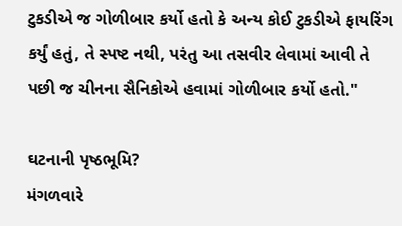ટુકડીએ જ ગોળીબાર કર્યો હતો કે અન્ય કોઈ ટુકડીએ ફાયરિંગ કર્યું હતું, તે સ્પષ્ટ નથી, પરંતુ આ તસવીર લેવામાં આવી તે પછી જ ચીનના સૈનિકોએ હવામાં ગોળીબાર કર્યો હતો."

ઘટનાની પૃષ્ઠભૂમિ?
મંગળવારે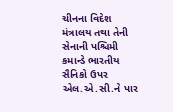ચીનના વિદેશ મંત્રાલય તથા તેની સેનાની પશ્ચિમી કમાન્ડે ભારતીય સૈનિકો ઉપર એલ.એ.સી.ને પાર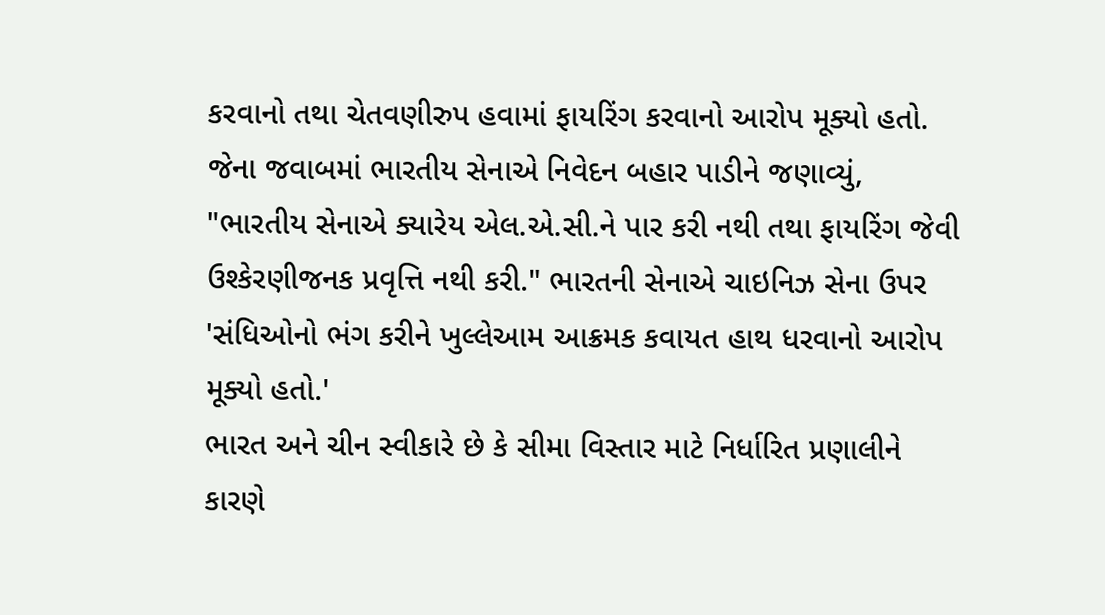કરવાનો તથા ચેતવણીરુપ હવામાં ફાયરિંગ કરવાનો આરોપ મૂક્યો હતો.
જેના જવાબમાં ભારતીય સેનાએ નિવેદન બહાર પાડીને જણાવ્યું, "ભારતીય સેનાએ ક્યારેય એલ.એ.સી.ને પાર કરી નથી તથા ફાયરિંગ જેવી ઉશ્કેરણીજનક પ્રવૃત્તિ નથી કરી." ભારતની સેનાએ ચાઇનિઝ સેના ઉપર 'સંધિઓનો ભંગ કરીને ખુલ્લેઆમ આક્રમક કવાયત હાથ ધરવાનો આરોપ મૂક્યો હતો.'
ભારત અને ચીન સ્વીકારે છે કે સીમા વિસ્તાર માટે નિર્ધારિત પ્રણાલીને કારણે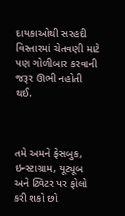દાયકાઓથી સરહદી વિસ્તારમાં ચેતવણી માટે પણ ગોળીબાર કરવાની જરૂર ઊભી નહોતી થઈ.



તમે અમને ફેસબુક, ઇન્સ્ટાગ્રામ, યૂટ્યૂબ અને ટ્વિટર પર ફોલો કરી શકો છો